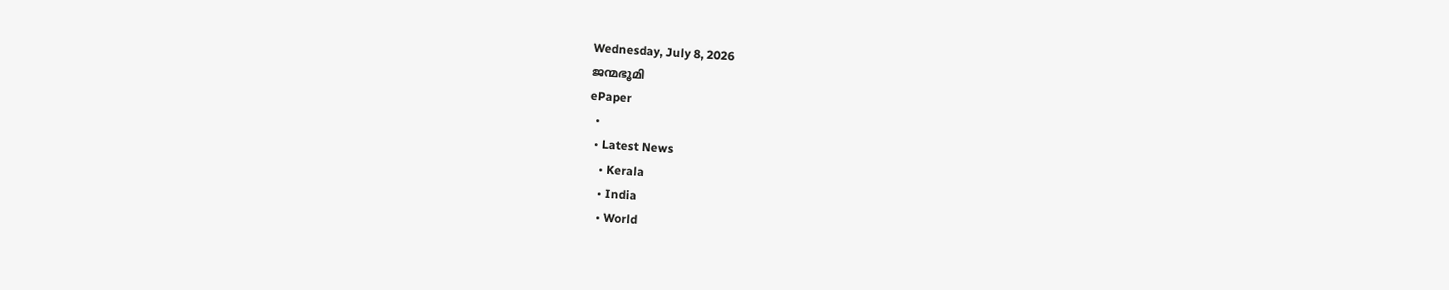Wednesday, July 8, 2026
ജന്മഭൂമി
ePaper
  •
  • Latest News
    • Kerala
    • India
    • World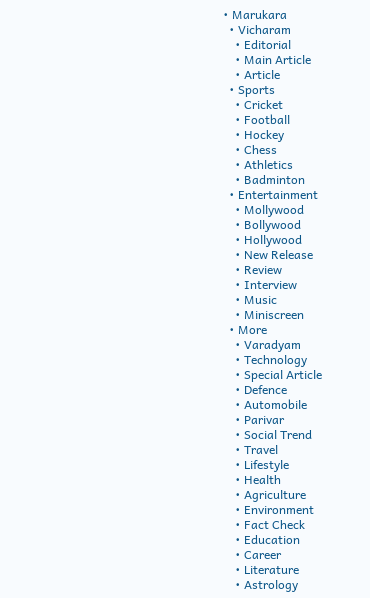• Marukara
  • Vicharam
    • Editorial
    • Main Article
    • Article
  • Sports
    • Cricket
    • Football
    • Hockey
    • Chess
    • Athletics
    • Badminton
  • Entertainment
    • Mollywood
    • Bollywood
    • Hollywood
    • New Release
    • Review
    • Interview
    • Music
    • Miniscreen
  • More
    • Varadyam
    • Technology
    • Special Article
    • Defence
    • Automobile
    • Parivar
    • Social Trend
    • Travel
    • Lifestyle
    • Health
    • Agriculture
    • Environment
    • Fact Check
    • Education
    • Career
    • Literature
    • Astrology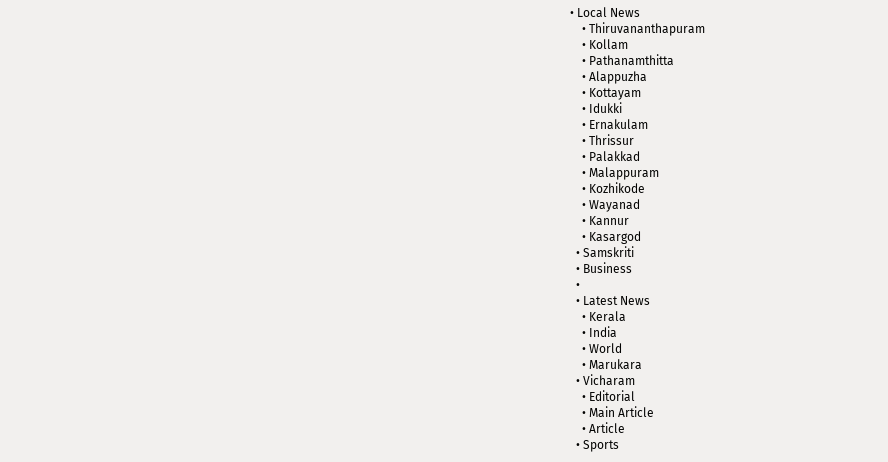• Local News
    • Thiruvananthapuram
    • Kollam
    • Pathanamthitta
    • Alappuzha
    • Kottayam
    • Idukki
    • Ernakulam
    • Thrissur
    • Palakkad
    • Malappuram
    • Kozhikode
    • Wayanad
    • Kannur
    • Kasargod
  • Samskriti
  • Business
  •
  • Latest News
    • Kerala
    • India
    • World
    • Marukara
  • Vicharam
    • Editorial
    • Main Article
    • Article
  • Sports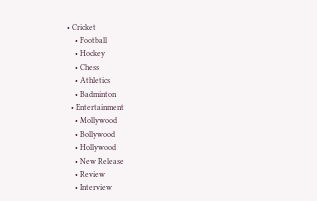• Cricket
    • Football
    • Hockey
    • Chess
    • Athletics
    • Badminton
  • Entertainment
    • Mollywood
    • Bollywood
    • Hollywood
    • New Release
    • Review
    • Interview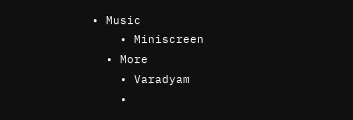• Music
    • Miniscreen
  • More
    • Varadyam
    •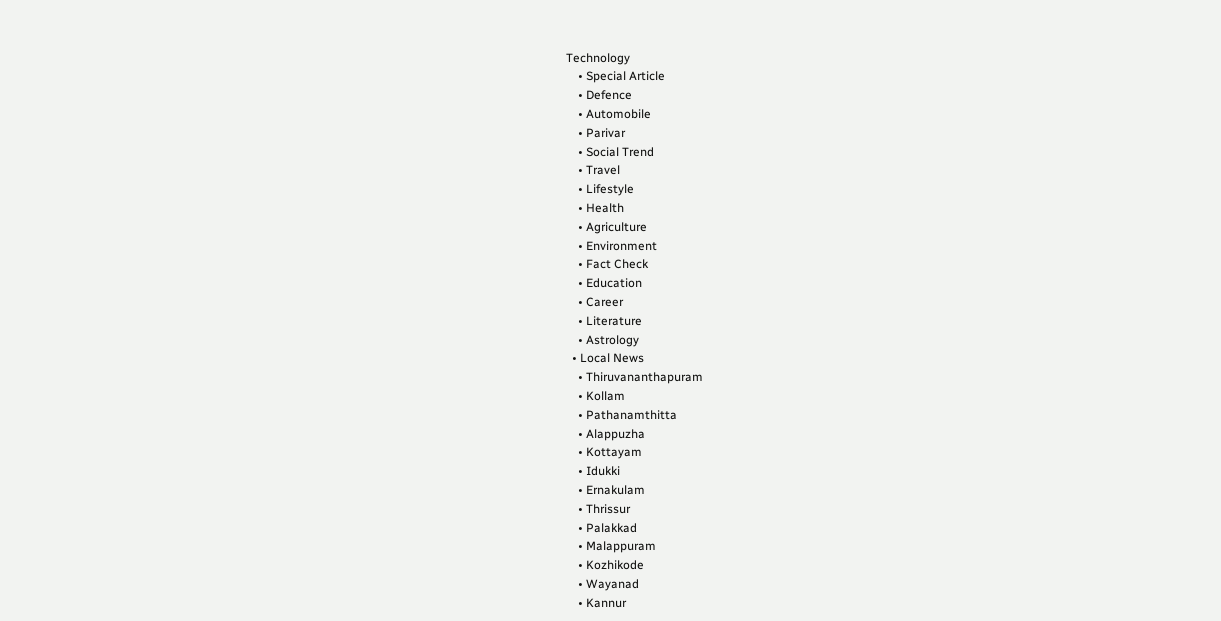Technology
    • Special Article
    • Defence
    • Automobile
    • Parivar
    • Social Trend
    • Travel
    • Lifestyle
    • Health
    • Agriculture
    • Environment
    • Fact Check
    • Education
    • Career
    • Literature
    • Astrology
  • Local News
    • Thiruvananthapuram
    • Kollam
    • Pathanamthitta
    • Alappuzha
    • Kottayam
    • Idukki
    • Ernakulam
    • Thrissur
    • Palakkad
    • Malappuram
    • Kozhikode
    • Wayanad
    • Kannur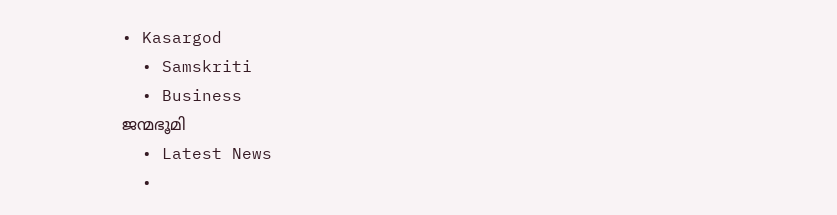• Kasargod
  • Samskriti
  • Business
ജന്മഭൂമി
  • Latest News
  •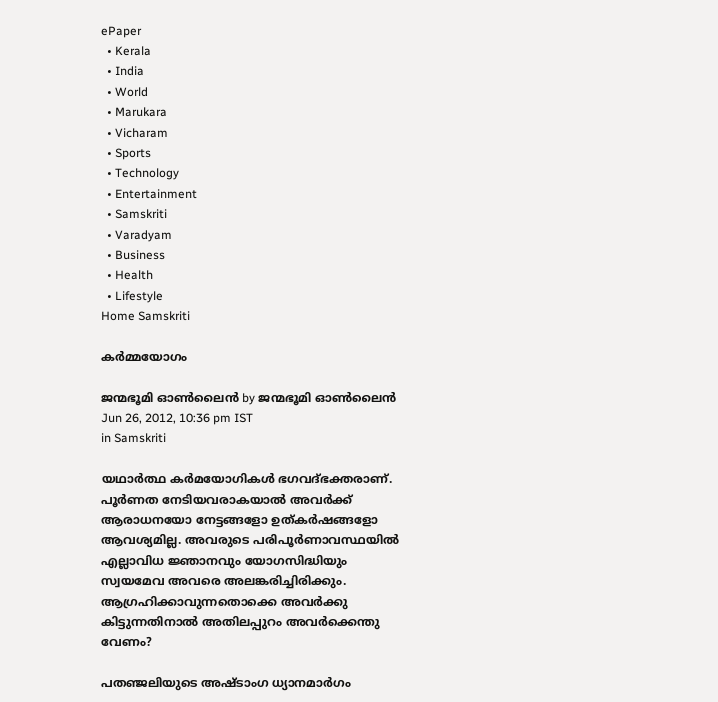ePaper
  • Kerala
  • India
  • World
  • Marukara
  • Vicharam
  • Sports
  • Technology
  • Entertainment
  • Samskriti
  • Varadyam
  • Business
  • Health
  • Lifestyle
Home Samskriti

കര്‍മ്മയോഗം

ജന്മഭൂമി ഓണ്‍ലൈന്‍ by ജന്മഭൂമി ഓണ്‍ലൈന്‍
Jun 26, 2012, 10:36 pm IST
in Samskriti

യഥാര്‍ത്ഥ കര്‍മയോഗികള്‍ ഭഗവദ്ഭക്തരാണ്‌. പൂര്‍ണത നേടിയവരാകയാല്‍ അവര്‍ക്ക്‌ ആരാധനയോ നേട്ടങ്ങളോ ഉത്കര്‍ഷങ്ങളോ ആവശ്യമില്ല. അവരുടെ പരിപൂര്‍ണാവസ്ഥയില്‍ എല്ലാവിധ ജ്ഞാനവും യോഗസിദ്ധിയും സ്വയമേവ അവരെ അലങ്കരിച്ചിരിക്കും. ആഗ്രഹിക്കാവുന്നതൊക്കെ അവര്‍ക്കു കിട്ടുന്നതിനാല്‍ അതിലപ്പുറം അവര്‍ക്കെന്തു വേണം?

പതഞ്ജലിയുടെ അഷ്ടാംഗ ധ്യാനമാര്‍ഗം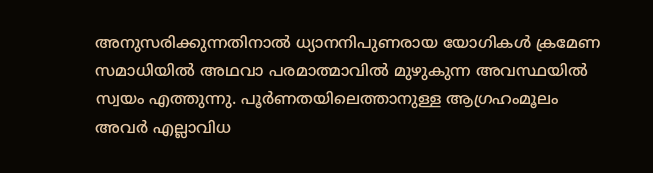അനുസരിക്കുന്നതിനാല്‍ ധ്യാനനിപുണരായ യോഗികള്‍ ക്രമേണ സമാധിയില്‍ അഥവാ പരമാത്മാവില്‍ മുഴുകുന്ന അവസ്ഥയില്‍ സ്വയം എത്തുന്നു. പൂര്‍ണതയിലെത്താനുള്ള ആഗ്രഹംമൂലം അവര്‍ എല്ലാവിധ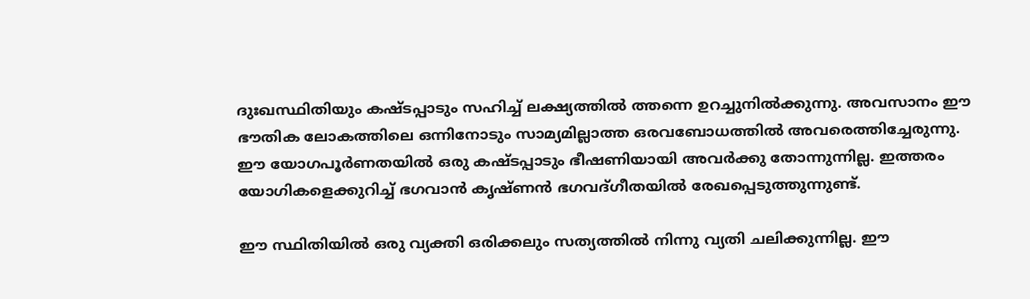ദുഃഖസ്ഥിതിയും കഷ്ടപ്പാടും സഹിച്ച്‌ ലക്ഷ്യത്തില്‍ ത്തന്നെ ഉറച്ചുനില്‍ക്കുന്നു. അവസാനം ഈ ഭൗതിക ലോകത്തിലെ ഒന്നിനോടും സാമ്യമില്ലാത്ത ഒരവബോധത്തില്‍ അവരെത്തിച്ചേരുന്നു. ഈ യോഗപൂര്‍ണതയില്‍ ഒരു കഷ്ടപ്പാടും ഭീഷണിയായി അവര്‍ക്കു തോന്നുന്നില്ല. ഇത്തരം യോഗികളെക്കുറിച്ച്‌ ഭഗവാന്‍ കൃഷ്ണന്‍ ഭഗവദ്ഗീതയില്‍ രേഖപ്പെടുത്തുന്നുണ്ട്‌.

ഈ സ്ഥിതിയില്‍ ഒരു വ്യക്തി ഒരിക്കലും സത്യത്തില്‍ നിന്നു വ്യതി ചലിക്കുന്നില്ല. ഈ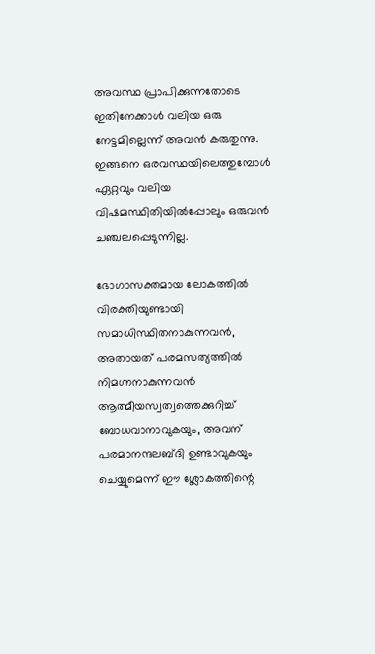അവസ്ഥ പ്രാപിക്കുന്നതോടെ ഇതിനേക്കാള്‍ വലിയ ഒരു നേട്ടമില്ലെന്ന്‌ അവന്‍ കരുതുന്നു. ഇങ്ങനെ ഒരവസ്ഥയിലെത്തുമ്പോള്‍ ഏറ്റവും വലിയ വിഷമസ്ഥിതിയില്‍പ്പോലും ഒരുവന്‍ ചഞ്ചലപ്പെടുന്നില്ല.

ഭോഗാസക്തമായ ലോകത്തില്‍ വിരക്തിയുണ്ടായി സമാധിസ്ഥിതനാകുന്നവന്‍, അതായത്‌ പരമസത്യത്തില്‍ നിമഗ്നനാകുന്നവന്‍ ആത്മീയസ്വത്വത്തെക്കുറിച്ച്‌ ബോധവാനാവുകയും, അവന്‌ പരമാനന്ദലബ്ദി ഉണ്ടാവുകയും ചെയ്യുമെന്ന്‌ ഈ ശ്ലോകത്തിന്റെ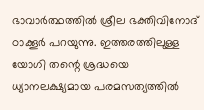ഭാവാര്‍ത്ഥത്തില്‍ ശ്രീല ഭക്തിവിനോദ്‌ ഠാക്കൂര്‍ പറയുന്നു. ഇത്തരത്തിലുള്ള യോഗി തന്റെ ശ്രദ്ധയെ ധ്യാനലക്ഷ്യമായ പരമസത്യത്തില്‍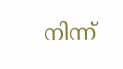നിന്ന്‌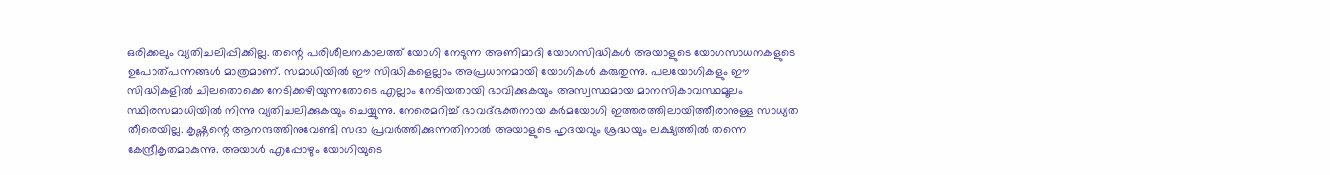ഒരിക്കലും വ്യതിചലിപ്പിക്കില്ല. തന്റെ പരിശീലനകാലത്ത്‌ യോഗി നേടുന്ന അണിമാദി യോഗസിദ്ധികള്‍ അയാളുടെ യോഗസാധനകളുടെ ഉപോത്പന്നങ്ങള്‍ മാത്രമാണ്‌. സമാധിയില്‍ ഈ സിദ്ധികളെല്ലാം അപ്രധാനമായി യോഗികള്‍ കരുതുന്നു. പലയോഗികളും ഈ സിദ്ധികളില്‍ ചിലതൊക്കെ നേടിക്കഴിയുന്നതോടെ എല്ലാം നേടിയതായി ഭാവിക്കുകയും അസ്വസ്ഥമായ മാനസികാവസ്ഥമൂലം സ്ഥിരസമാധിയില്‍ നിന്നു വ്യതിചലിക്കുകയും ചെയ്യുന്നു. നേരെമറിച്ച്‌ ഭാവദ്ഭക്തനായ കര്‍മയോഗി ഇത്തരത്തിലായിത്തീരാനുള്ള സാധ്യത തീരെയില്ല. കൃഷ്ണന്റെ ആനന്ദത്തിനുവേണ്ടി സദാ പ്രവര്‍ത്തിക്കുന്നതിനാല്‍ അയാളുടെ ഹൃദയവും ശ്രദ്ധയും ലക്ഷ്യത്തില്‍ തന്നെ കേന്ദ്രീകൃതമാകുന്നു. അയാള്‍ എപ്പോഴും യോഗിയുടെ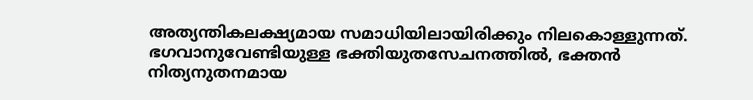അത്യന്തികലക്ഷ്യമായ സമാധിയിലായിരിക്കും നിലകൊള്ളുന്നത്‌. ഭഗവാനുവേണ്ടിയുള്ള ഭക്തിയുതസേചനത്തില്‍, ഭക്തന്‍ നിത്യനുതനമായ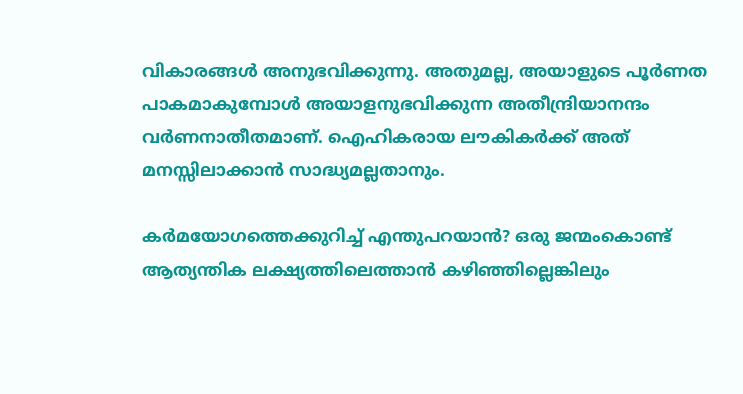വികാരങ്ങള്‍ അനുഭവിക്കുന്നു. അതുമല്ല, അയാളുടെ പൂര്‍ണത പാകമാകുമ്പോള്‍ അയാളനുഭവിക്കുന്ന അതീന്ദ്രിയാനന്ദം വര്‍ണനാതീതമാണ്‌. ഐഹികരായ ലൗകികര്‍ക്ക്‌ അത്‌ മനസ്സിലാക്കാന്‍ സാദ്ധ്യമല്ലതാനും.

കര്‍മയോഗത്തെക്കുറിച്ച്‌ എന്തുപറയാന്‍? ഒരു ജന്മംകൊണ്ട്‌ ആത്യന്തിക ലക്ഷ്യത്തിലെത്താന്‍ കഴിഞ്ഞില്ലെങ്കിലും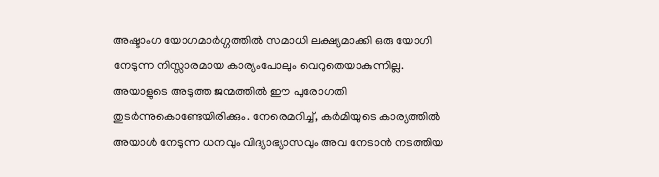അഷ്ടാംഗ യോഗമാര്‍ഗ്ഗത്തില്‍ സമാധി ലക്ഷ്യമാക്കി ഒരു യോഗി നേടുന്ന നിസ്സാരമായ കാര്യംപോലും വെറുതെയാകുന്നില്ല. അയാളുടെ അടുത്ത ജന്മത്തില്‍ ഈ പുരോഗതി തുടര്‍ന്നുകൊണ്ടേയിരിക്കും. നേരെമറിച്ച്‌, കര്‍മിയുടെ കാര്യത്തില്‍ അയാള്‍ നേടുന്ന ധനവും വിദ്യാഭ്യാസവും അവ നേടാന്‍ നടത്തിയ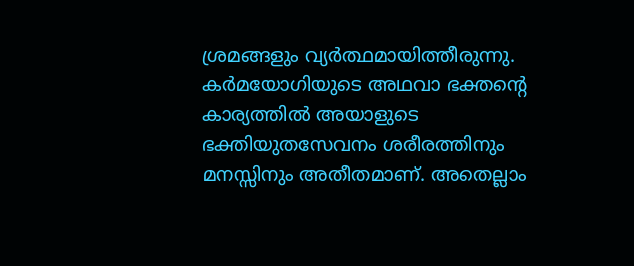ശ്രമങ്ങളും വ്യര്‍ത്ഥമായിത്തീരുന്നു. കര്‍മയോഗിയുടെ അഥവാ ഭക്തന്റെ കാര്യത്തില്‍ അയാളുടെ ഭക്തിയുതസേവനം ശരീരത്തിനും മനസ്സിനും അതീതമാണ്‌. അതെല്ലാം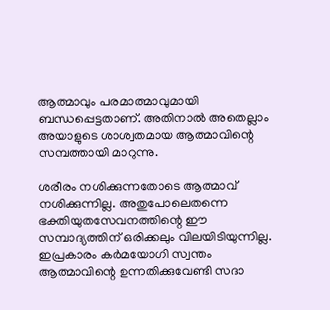ആത്മാവും പരമാത്മാവുമായി ബന്ധപ്പെട്ടതാണ്‌. അതിനാല്‍ അതെല്ലാം അയാളുടെ ശാശ്വതമായ ആത്മാവിന്റെ സമ്പത്തായി മാറുന്നു.

ശരീരം നശിക്കുന്നതോടെ ആത്മാവ്‌ നശിക്കുന്നില്ല. അതുപോലെതന്നെ ഭക്തിയുതസേവനത്തിന്റെ ഈ സമ്പാദ്യത്തിന്‌ ഒരിക്കലും വിലയിടിയുന്നില്ല. ഇപ്രകാരം കര്‍മയോഗി സ്വന്തം ആത്മാവിന്റെ ഉന്നതിക്കുവേണ്ടി സദാ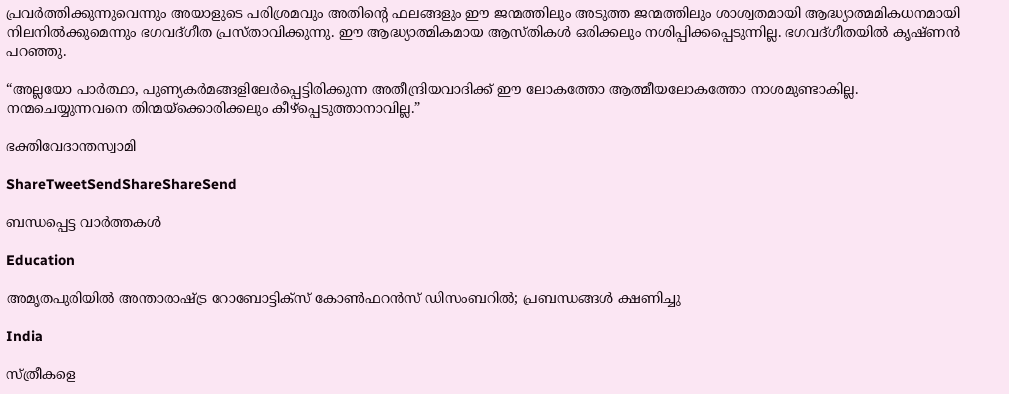പ്രവര്‍ത്തിക്കുന്നുവെന്നും അയാളുടെ പരിശ്രമവും അതിന്റെ ഫലങ്ങളും ഈ ജന്മത്തിലും അടുത്ത ജന്മത്തിലും ശാശ്വതമായി ആദ്ധ്യാത്മമികധനമായി നിലനില്‍ക്കുമെന്നും ഭഗവദ്ഗീത പ്രസ്താവിക്കുന്നു. ഈ ആദ്ധ്യാത്മികമായ ആസ്തികള്‍ ഒരിക്കലും നശിപ്പിക്കപ്പെടുന്നില്ല. ഭഗവദ്ഗീതയില്‍ കൃഷ്ണന്‍ പറഞ്ഞു.

“അല്ലയോ പാര്‍ത്ഥാ, പുണ്യകര്‍മങ്ങളിലേര്‍പ്പെട്ടിരിക്കുന്ന അതീന്ദ്രിയവാദിക്ക്‌ ഈ ലോകത്തോ ആത്മീയലോകത്തോ നാശമുണ്ടാകില്ല. നന്മചെയ്യുന്നവനെ തിന്മയ്‌ക്കൊരിക്കലും കീഴ്പ്പെടുത്താനാവില്ല.”

ഭക്തിവേദാന്തസ്വാമി

ShareTweetSendShareShareSend

ബന്ധപ്പെട്ട വാര്‍ത്തകള്‍

Education

അമൃതപുരിയില്‍ അന്താരാഷ്‌ട്ര റോബോട്ടിക്‌സ് കോണ്‍ഫറന്‍സ് ഡിസംബറില്‍; പ്രബന്ധങ്ങള്‍ ക്ഷണിച്ചു

India

സ്ത്രീകളെ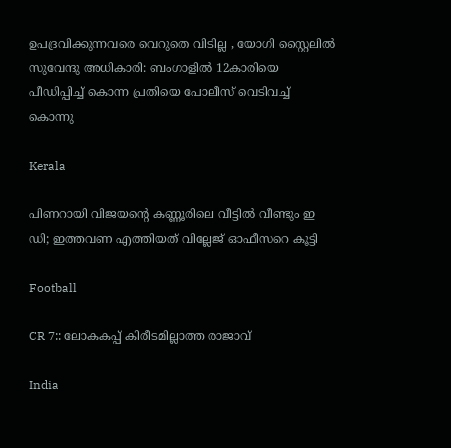ഉപദ്രവിക്കുന്നവരെ വെറുതെ വിടില്ല , യോഗി സ്റ്റൈലിൽ സുവേന്ദു അധികാരി: ബംഗാളിൽ 12കാരിയെ പീഡിപ്പിച്ച് കൊന്ന പ്രതിയെ പോലീസ് വെടിവച്ച് കൊന്നു

Kerala

പിണറായി വിജയന്റെ കണ്ണൂരിലെ വീട്ടില്‍ വീണ്ടും ഇ ഡി; ഇത്തവണ എത്തിയത് വില്ലേജ് ഓഫീസറെ കൂട്ടി

Football

CR 7:: ലോകകപ്പ് കിരീടമില്ലാത്ത രാജാവ്

India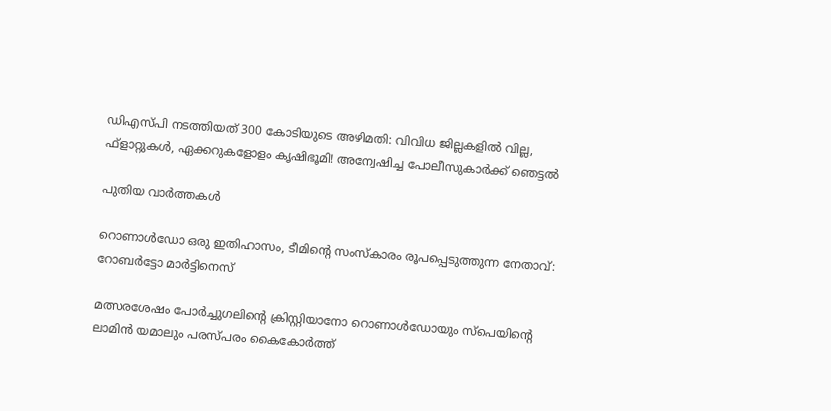ഡിഎസ്പി നടത്തിയത് 300 കോടിയുടെ അഴിമതി: വിവിധ ജില്ലകളിൽ വില്ല, ഫ്‌ളാറ്റുകൾ, ഏക്കറുകളോളം കൃഷിഭൂമി! അന്വേഷിച്ച പോലീസുകാർക്ക് ഞെട്ടൽ

പുതിയ വാര്‍ത്തകള്‍

റൊണാള്‍ഡോ ഒരു ഇതിഹാസം, ടീമിന്റെ സംസ്‌കാരം രൂപപ്പെടുത്തുന്ന നേതാവ്: റോബര്‍ട്ടോ മാര്‍ട്ടിനെസ്

മത്സരശേഷം പോര്‍ച്ചുഗലിന്റെ ക്രിസ്റ്റിയാനോ റൊണാള്‍ഡോയും സ്‌പെയിന്റെ ലാമിന്‍ യമാലും പരസ്പരം കൈകോര്‍ത്ത്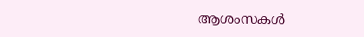ആശംസകള്‍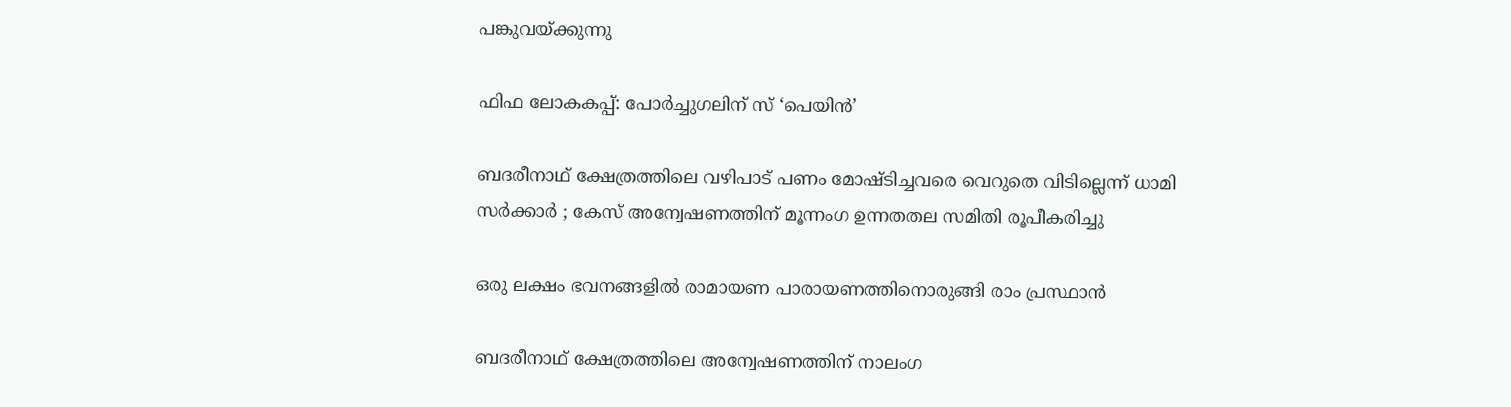പങ്കുവയ്ക്കുന്നു

ഫിഫ ലോകകപ്പ്: പോര്‍ച്ചുഗലിന് സ് ‘പെയിന്‍’

ബദരീനാഥ് ക്ഷേത്രത്തിലെ വഴിപാട് പണം മോഷ്ടിച്ചവരെ വെറുതെ വിടില്ലെന്ന് ധാമി സർക്കാർ ; കേസ് അന്വേഷണത്തിന് മൂന്നംഗ ഉന്നതതല സമിതി രൂപീകരിച്ചു

ഒരു ലക്ഷം ഭവനങ്ങളില്‍ രാമായണ പാരായണത്തിനൊരുങ്ങി രാം പ്രസ്ഥാന്‍

ബദരീനാഥ് ക്ഷേത്രത്തിലെ അന്വേഷണത്തിന് നാലംഗ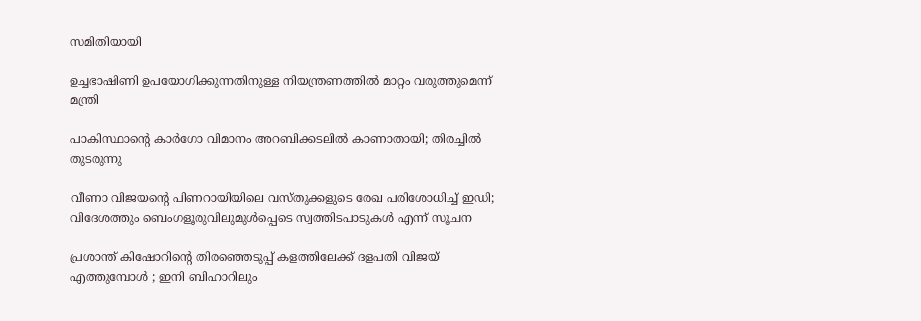സമിതിയായി

ഉച്ചഭാഷിണി ഉപയോഗിക്കുന്നതിനുള്ള നിയന്ത്രണത്തില്‍ മാറ്റം വരുത്തുമെന്ന് മന്ത്രി

പാകിസ്ഥാന്റെ കാര്‍ഗോ വിമാനം അറബിക്കടലില്‍ കാണാതായി; തിരച്ചില്‍ തുടരുന്നു

വീണാ വിജയന്റെ പിണറായിയിലെ വസ്തുക്കളുടെ രേഖ പരിശോധിച്ച് ഇഡി; വിദേശത്തും ബെംഗളൂരുവിലുമുൾപ്പെടെ സ്വത്തിടപാടുകൾ എന്ന് സൂചന

പ്രശാന്ത് കിഷോറിന്റെ തിരഞ്ഞെടുപ്പ് കളത്തിലേക്ക് ദളപതി വിജയ് എത്തുമ്പോൾ ; ഇനി ബിഹാറിലും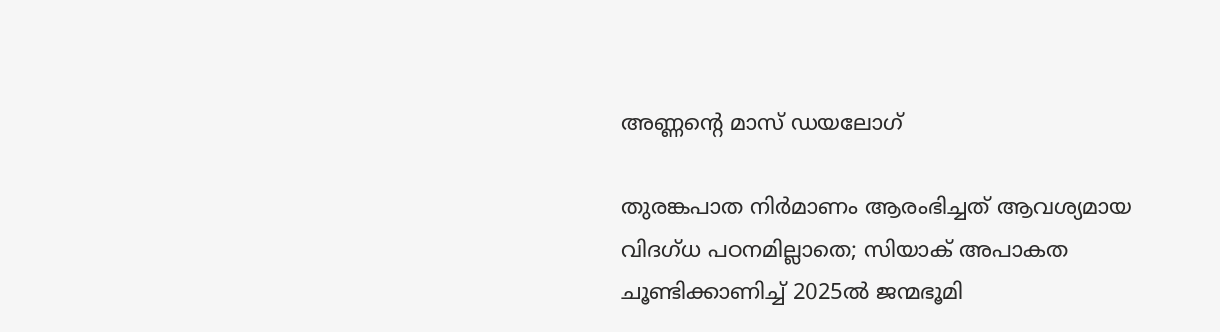അണ്ണന്റെ മാസ് ഡയലോഗ്

തുരങ്കപാത നിര്‍മാണം ആരംഭിച്ചത് ആവശ്യമായ വിദഗ്ധ പഠനമില്ലാതെ; സിയാക് അപാകത ചൂണ്ടിക്കാണിച്ച് 2025ല്‍ ജന്മഭൂമി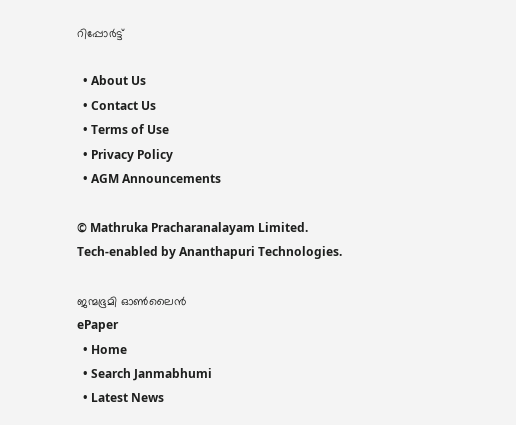റിപ്പോര്‍ട്ട്

  • About Us
  • Contact Us
  • Terms of Use
  • Privacy Policy
  • AGM Announcements

© Mathruka Pracharanalayam Limited.
Tech-enabled by Ananthapuri Technologies.

ജന്മഭൂമി ഓണ്‍ലൈന്‍
ePaper
  • Home
  • Search Janmabhumi
  • Latest News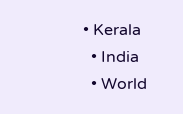• Kerala
  • India
  • World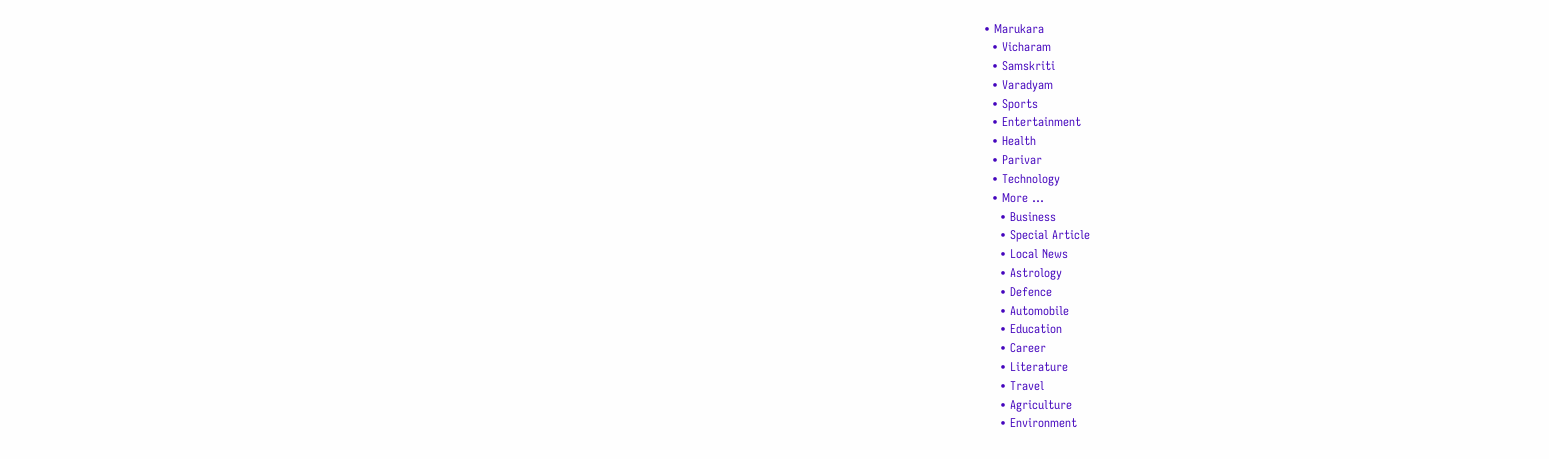• Marukara
  • Vicharam
  • Samskriti
  • Varadyam
  • Sports
  • Entertainment
  • Health
  • Parivar
  • Technology
  • More …
    • Business
    • Special Article
    • Local News
    • Astrology
    • Defence
    • Automobile
    • Education
    • Career
    • Literature
    • Travel
    • Agriculture
    • Environment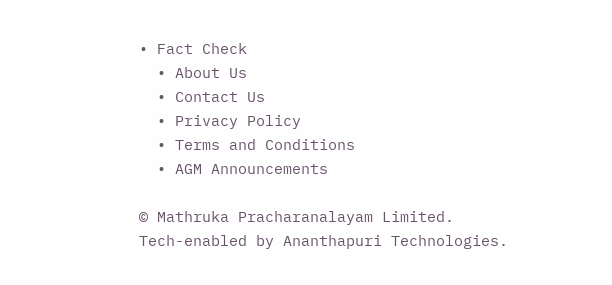• Fact Check
  • About Us
  • Contact Us
  • Privacy Policy
  • Terms and Conditions
  • AGM Announcements

© Mathruka Pracharanalayam Limited.
Tech-enabled by Ananthapuri Technologies.